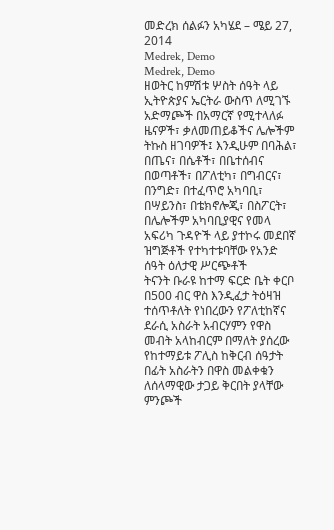መድረክ ሰልፉን አካሄደ – ሜይ 27, 2014
Medrek, Demo
Medrek, Demo
ዘወትር ከምሽቱ ሦስት ሰዓት ላይ ኢትዮጵያና ኤርትራ ውስጥ ለሚገኙ አድማጮች በአማርኛ የሚተላለፉ ዜናዎች፣ ቃለመጠይቆችና ሌሎችም ትኩስ ዘገባዎች፤ እንዲሁም በባሕል፣ በጤና፣ በሴቶች፣ በቤተሰብና በወጣቶች፣ በፖለቲካ፣ በግብርና፣ በንግድ፣ በተፈጥሮ አካባቢ፣ በሣይንስ፣ በቴክኖሎጂ፣ በስፖርት፣ በሌሎችም አካባቢያዊና የመላ አፍሪካ ጉዳዮች ላይ ያተኮሩ መደበኛ ዝግጅቶች የተካተቱባቸው የአንድ ሰዓት ዕለታዊ ሥርጭቶች
ትናንት ቡራዩ ከተማ ፍርድ ቤት ቀርቦ በ500 ብር ዋስ እንዲፈታ ትዕዛዝ ተሰጥቶለት የነበረውን የፖለቲከኛና ደራሲ አስራት አብርሃምን የዋስ መብት አላከብርም በማለት ያሰረው የከተማይቱ ፖሊስ ከቅርብ ሰዓታት በፊት አስራትን በዋስ መልቀቁን ለሰላማዊው ታጋይ ቅርበት ያላቸው ምንጮች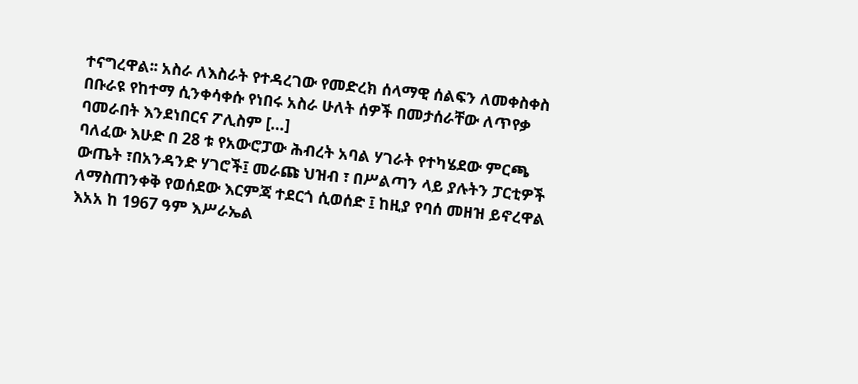ተናግረዋል፡፡ አስራ ለእስራት የተዳረገው የመድረክ ሰላማዊ ሰልፍን ለመቀስቀስ በቡራዩ የከተማ ሲንቀሳቀሱ የነበሩ አስራ ሁለት ሰዎች በመታሰራቸው ለጥየቃ ባመራበት እንደነበርና ፖሊስም […]
ባለፈው እሁድ በ 28 ቱ የአውሮፓው ሕብረት አባል ሃገራት የተካሄደው ምርጫ ውጤት ፣በአንዳንድ ሃገሮች፤ መራጩ ህዝብ ፣ በሥልጣን ላይ ያሉትን ፓርቲዎች ለማስጠንቀቅ የወሰደው እርምጃ ተደርጎ ሲወሰድ ፤ ከዚያ የባሰ መዘዝ ይኖረዋል
እአአ ከ 1967 ዓም እሥራኤል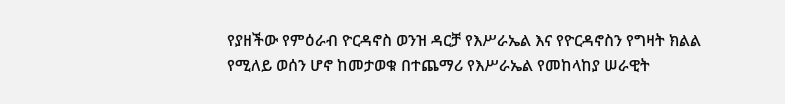የያዘችው የምዕራብ ዮርዳኖስ ወንዝ ዳርቻ የእሥራኤል እና የዮርዳኖስን የግዛት ክልል የሚለይ ወሰን ሆኖ ከመታወቁ በተጨማሪ የእሥራኤል የመከላከያ ሠራዊት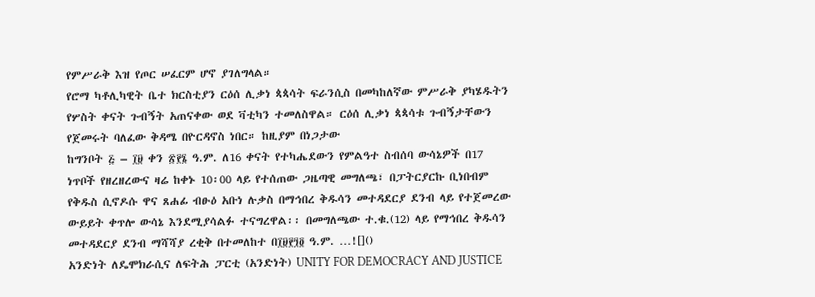የምሥራቅ እዝ የጦር ሠፈርም ሆኖ ያገለግላል።
የሮማ ካቶሊካዊት ቤተ ክርስቲያን ርዕሰ ሊቃነ ጳጳሳት ፍራንሲስ በመካከለኛው ምሥራቅ ያካሄዱትን የሦስት ቀናት ጉብኝት አጠናቀው ወደ ቫቲካን ተመለስዋል። ርዕሰ ሊቃነ ጳጳሳቱ ጉብኝታቸውን የጀመሩት ባለፈው ቅዳሜ በዮርዳኖስ ነበር። ከዚያም በነጋታው
ከግንቦት ፭ – ፲፱ ቀን ፳፻፮ ዓ.ም. ለ16 ቀናት የተካሔደውን የምልዓተ ስብሰባ ውሳኔዎች በ17 ነጥቦች የዘረዘረውና ዛሬ ከቀኑ 10፡00 ላይ የተሰጠው ጋዜጣዊ መግለጫ፣ በፓትርያርኩ ቢነበብም የቅዱስ ሲኖዶሱ ዋና ጸሐፊ ብፁዕ አቡነ ሉቃስ በማኅበረ ቅዱሳን መተዳደርያ ደንብ ላይ የተጀመረው ውይይት ቀጥሎ ውሳኔ እንደሚያሳልፉ ተናግረዋል፡፡ በመግለጫው ተ.ቁ.(12) ላይ የማኅበረ ቅዱሳን መተዳደርያ ደንብ ማሻሻያ ረቂቅ በተመለከተ በ፲፱፻፺፬ ዓ.ም. …![]()
አንድነት ለዴሞክራሲና ለፍትሕ ፓርቲ (አንድነት) UNITY FOR DEMOCRACY AND JUSTICE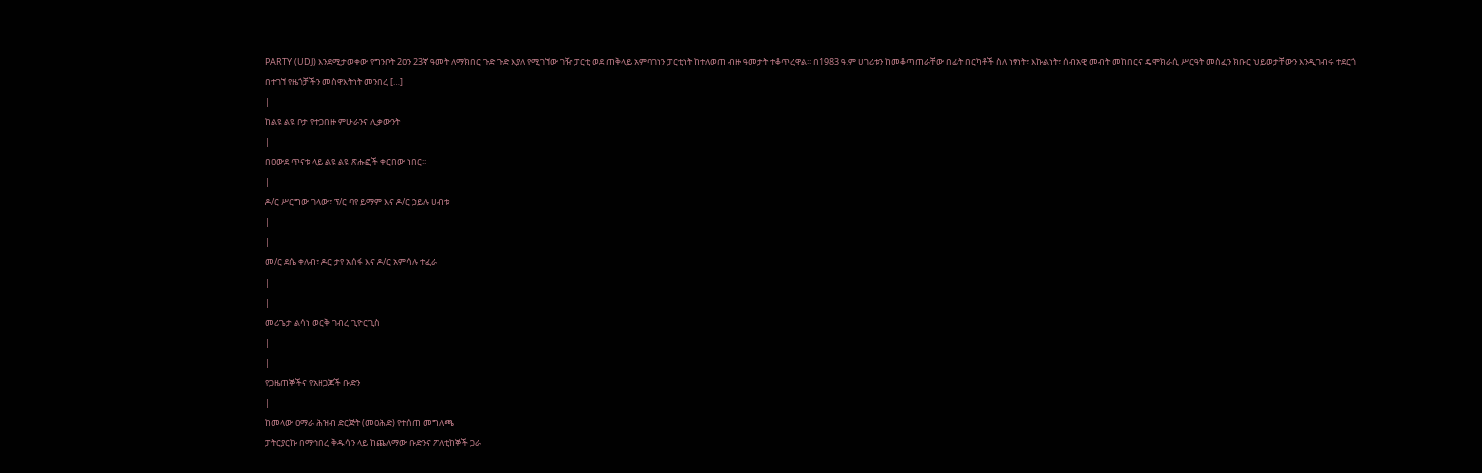PARTY (UDJ) እንደሚታወቀው የግንቦት 2ዐን 23ኛ ዓመት ለማክበር ጉድ ጉድ እያለ የሚገኘው ገዥ ፓርቲ ወደ ጠቅላይ አምባገነን ፓርቲነት ከተለወጠ ብዙ ዓመታት ተቆጥረዋል፡፡ በ1983 ዓ.ም ሀገሪቱን ከመቆጣጠራቸው በፊት በርካቶች ስለ ነፃነት፣ እኩልነት፣ ሰብአዊ መብት መከበርና ዴሞክራሲ ሥርዓት መስፈን ክቡር ህይወታቸውን እንዲገብሩ ተደርጎ በተገኘ የዜጎቻችን መስዋእትነት መንበረ […]
|
ከልዩ ልዩ ቦታ የተጋበዙ ምሁራንና ሊቃውንት
|
በዐውደ ጥናቱ ላይ ልዩ ልዩ ጽሑፎች ቀርበው ነበር፡፡
|
ዶ/ር ሥርግው ገላው፣ ፕ/ር ባየ ይማም እና ዶ/ር ኃይሉ ሀብቱ
|
|
መ/ር ደሴ ቀለብ፣ ዶር ታየ አሰፋ እና ዶ/ር አምሳሉ ተፈራ
|
|
መሪጌታ ልሳነ ወርቅ ገብረ ጊዮርጊስ
|
|
የጋዜጠኞችና የአዘጋጆች ቡድን
|
ከመላው ዐማራ ሕዝብ ድርጅት (መዐሕድ) የተሰጠ መግለጫ
ፓትርያርኩ በማኅበረ ቅዱሳን ላይ ከጨለማው ቡድንና ፖለቲከኞች ጋራ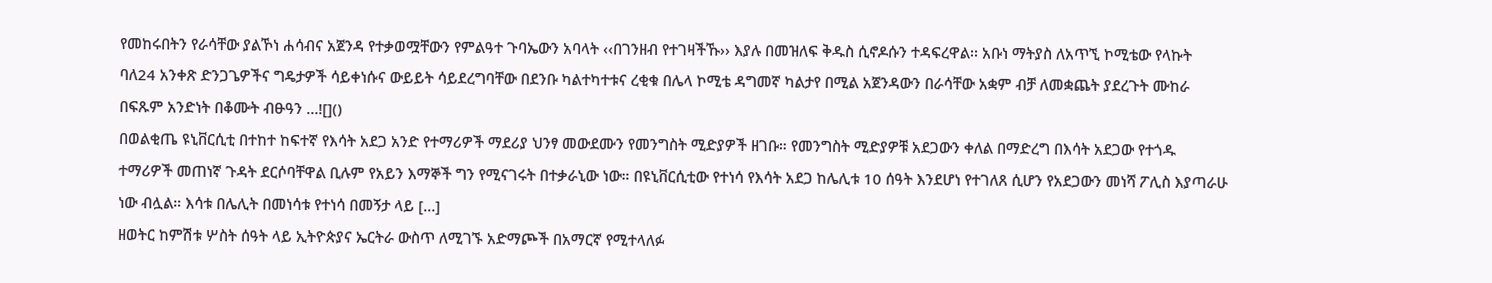የመከሩበትን የራሳቸው ያልኾነ ሐሳብና አጀንዳ የተቃወሟቸውን የምልዓተ ጉባኤውን አባላት ‹‹በገንዘብ የተገዛችኹ›› እያሉ በመዝለፍ ቅዱስ ሲኖዶሱን ተዳፍረዋል፡፡ አቡነ ማትያስ ለአጥኚ ኮሚቴው የላኩት ባለ24 አንቀጽ ድንጋጌዎችና ግዴታዎች ሳይቀነሱና ውይይት ሳይደረግባቸው በደንቡ ካልተካተቱና ረቂቁ በሌላ ኮሚቴ ዳግመኛ ካልታየ በሚል አጀንዳውን በራሳቸው አቋም ብቻ ለመቋጨት ያደረጉት ሙከራ በፍጹም አንድነት በቆሙት ብፁዓን …![]()
በወልቂጤ ዩኒቨርሲቲ በተከተ ከፍተኛ የእሳት አደጋ አንድ የተማሪዎች ማደሪያ ህንፃ መውደሙን የመንግስት ሚድያዎች ዘገቡ። የመንግስት ሚድያዎቹ አደጋውን ቀለል በማድረግ በእሳት አደጋው የተጎዱ ተማሪዎች መጠነኛ ጉዳት ደርሶባቸዋል ቢሉም የአይን እማኞች ግን የሚናገሩት በተቃራኒው ነው። በዩኒቨርሲቲው የተነሳ የእሳት አደጋ ከሌሊቱ 10 ሰዓት እንደሆነ የተገለጸ ሲሆን የአደጋውን መነሻ ፖሊስ እያጣራሁ ነው ብሏል። እሳቱ በሌሊት በመነሳቱ የተነሳ በመኝታ ላይ […]
ዘወትር ከምሽቱ ሦስት ሰዓት ላይ ኢትዮጵያና ኤርትራ ውስጥ ለሚገኙ አድማጮች በአማርኛ የሚተላለፉ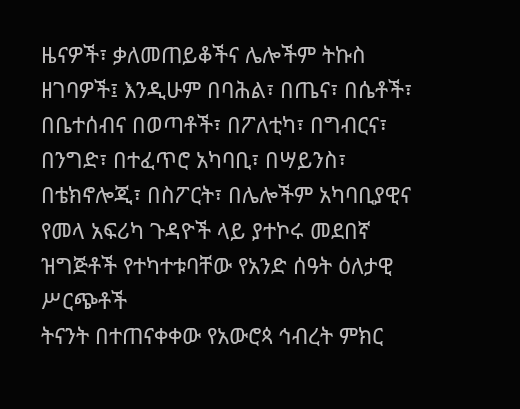ዜናዎች፣ ቃለመጠይቆችና ሌሎችም ትኩስ ዘገባዎች፤ እንዲሁም በባሕል፣ በጤና፣ በሴቶች፣ በቤተሰብና በወጣቶች፣ በፖለቲካ፣ በግብርና፣ በንግድ፣ በተፈጥሮ አካባቢ፣ በሣይንስ፣ በቴክኖሎጂ፣ በስፖርት፣ በሌሎችም አካባቢያዊና የመላ አፍሪካ ጉዳዮች ላይ ያተኮሩ መደበኛ ዝግጅቶች የተካተቱባቸው የአንድ ሰዓት ዕለታዊ ሥርጭቶች
ትናንት በተጠናቀቀው የአውሮጳ ኅብረት ምክር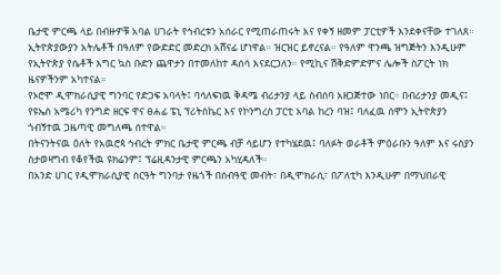ቤታዊ ምርጫ ላይ በብዙዎቹ አባል ሀገራት የኅብረቱን አሰራር የሚጠራጠሩት እና የቀኝ ዘመም ፓርቲዎች እንደቀናቸው ተገለጸ።
ኢትዮጵያውያን አትሌቶች በዓለም የውድድር መድረክ አሸናፊ ሆነዋል። ዝርዝር ይኖረናል። የዓለም ዋንጫ ዝግጅትን እንዲሁም የኢትዮጵያ የሴቶች እግር ኳስ ቡድን ጨዋታን በተመለከተ ዳሰሳ እናደርጋለን። የሚኪና ሽቅድምድምና ሌሎች ስፖርት ነክ ዜናዎችንም አካተናል።
የኦሮሞ ዲሞክራሲያዊ ግንባር የድጋፍ አባላት፤ ባሳለፍነዉ ቅዳሜ ብሪታንያ ላይ ስብሰባ አዘጋጅተው ነበር። በብሪታንያ መዲና፤
የዩኤስ አሜሪካ የንግድ ዘርፍ ዋና ፀሐፊ ፔኒ ፕሪትስኬር እና የኮንግረስ ፓርቲ አባል ከረን ባዝ፤ ባለፈዉ ሰሞን ኢትዮጵያን ጎብኝተዉ ጋዜጣዊ መግለጫ ሰተዋል።
በትናንትናዉ ዕለት የአዉሮጳ ኅብረት ምክር ቤታዊ ምርጫ ብቻ ሳይሆን የተካሄደዉ፤ ባለፉት ወራቶች ምዕራቡን ዓለም እና ሩስያን ስታወዛግብ የቆየችዉ ዩክሬንም፤ ፕሬዚዳንታዊ ምርጫን አካሂዳለች።
በአንድ ሀገር የዲሞክራሲያዊ ስርዓት ግንባታ የዜጎች በሰብዓዊ መብት፣ በዲሞክራሲ፣ በፖለቲካ እንዲሁም በማህበራዊ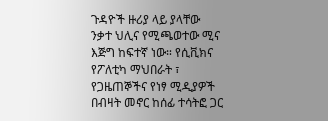ጉዳዮች ዙሪያ ላይ ያላቸው ንቃተ ህሊና የሚጫወተው ሚና እጅግ ከፍተኛ ነው። የሲቪክና የፖለቲካ ማህበራት ፣ የጋዜጠኞችና የነፃ ሚዲያዎች በብዛት መኖር ከሰፊ ተሳትፎ ጋር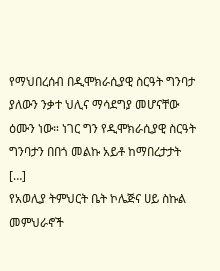የማህበረሰብ በዲሞክራሲያዊ ስርዓት ግንባታ ያለውን ንቃተ ህሊና ማሳደግያ መሆናቸው ዕሙን ነው። ነገር ግን የዲሞክራሲያዊ ስርዓት ግንባታን በበጎ መልኩ አይቶ ከማበረታታት […]
የአወሊያ ትምህርት ቤት ኮሌጅና ሀይ ስኩል መምህራኖች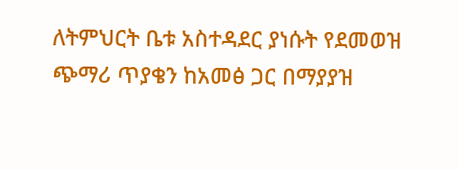ለትምህርት ቤቱ አስተዳደር ያነሱት የደመወዝ ጭማሪ ጥያቄን ከአመፅ ጋር በማያያዝ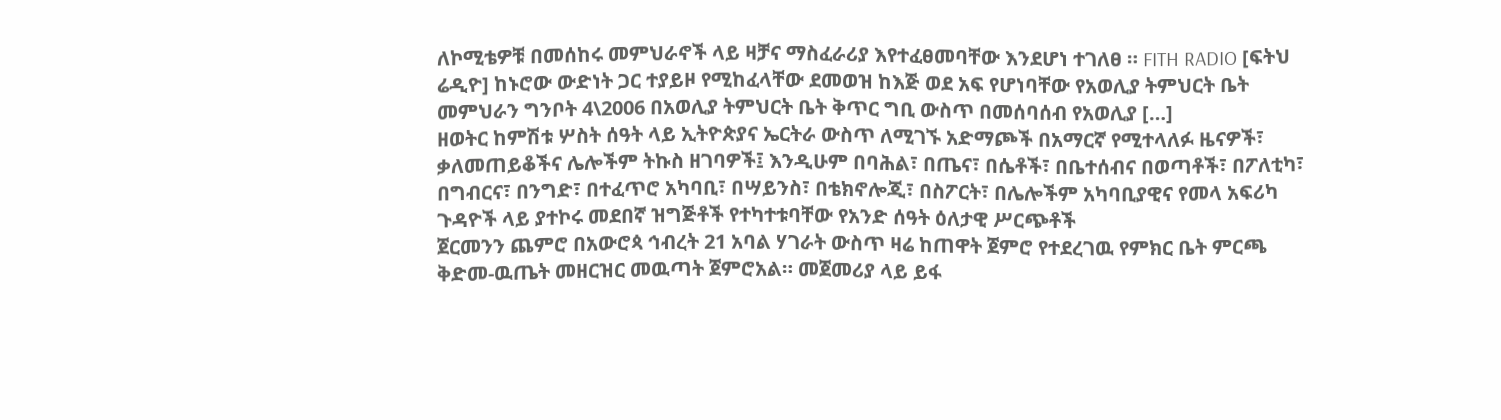ለኮሚቴዎቹ በመሰከሩ መምህራኖች ላይ ዛቻና ማስፈራሪያ እየተፈፀመባቸው እንደሆነ ተገለፀ ። FITH RADIO [ፍትህ ሬዲዮ] ከኑሮው ውድነት ጋር ተያይዞ የሚከፈላቸው ደመወዝ ከእጅ ወደ አፍ የሆነባቸው የአወሊያ ትምህርት ቤት መምህራን ግንቦት 4\2006 በአወሊያ ትምህርት ቤት ቅጥር ግቢ ውስጥ በመሰባሰብ የአወሊያ […]
ዘወትር ከምሽቱ ሦስት ሰዓት ላይ ኢትዮጵያና ኤርትራ ውስጥ ለሚገኙ አድማጮች በአማርኛ የሚተላለፉ ዜናዎች፣ ቃለመጠይቆችና ሌሎችም ትኩስ ዘገባዎች፤ እንዲሁም በባሕል፣ በጤና፣ በሴቶች፣ በቤተሰብና በወጣቶች፣ በፖለቲካ፣ በግብርና፣ በንግድ፣ በተፈጥሮ አካባቢ፣ በሣይንስ፣ በቴክኖሎጂ፣ በስፖርት፣ በሌሎችም አካባቢያዊና የመላ አፍሪካ ጉዳዮች ላይ ያተኮሩ መደበኛ ዝግጅቶች የተካተቱባቸው የአንድ ሰዓት ዕለታዊ ሥርጭቶች
ጀርመንን ጨምሮ በአውሮጳ ኅብረት 21 አባል ሃገራት ውስጥ ዛሬ ከጠዋት ጀምሮ የተደረገዉ የምክር ቤት ምርጫ ቅድመ-ዉጤት መዘርዝር መዉጣት ጀምሮአል። መጀመሪያ ላይ ይፋ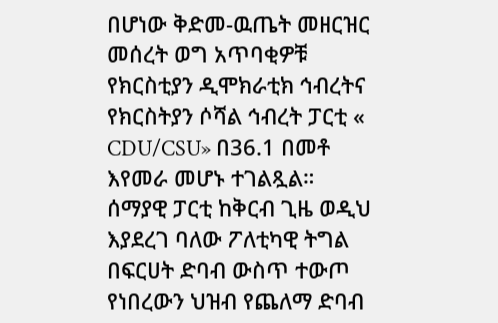በሆነው ቅድመ-ዉጤት መዘርዝር መሰረት ወግ አጥባቂዎቹ የክርስቲያን ዲሞክራቲክ ኅብረትና የክርስትያን ሶሻል ኅብረት ፓርቲ « CDU/CSU» በ36.1 በመቶ እየመራ መሆኑ ተገልጿል።
ሰማያዊ ፓርቲ ከቅርብ ጊዜ ወዲህ እያደረገ ባለው ፖለቲካዊ ትግል በፍርሀት ድባብ ውስጥ ተውጦ የነበረውን ህዝብ የጨለማ ድባብ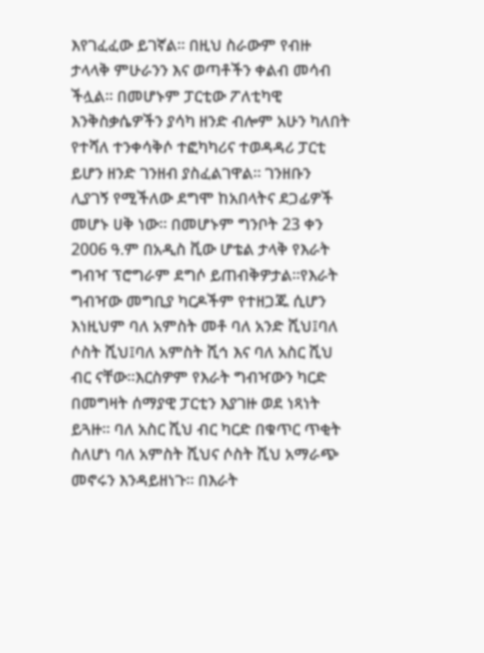እየገፈፈው ይገኛል፡፡ በዚህ ስራውም የብዙ ታላላቅ ምሁራንን እና ወጣቶችን ቀልብ መሳብ ችሏል፡፡ በመሆኑም ፓርቲው ፖለቲካዊ እንቅስቃሴዎችን ያሳካ ዘንድ ብሎም አሁን ካለበት የተሻለ ተንቀሳቅሶ ተፎካካሪና ተወዳዳሪ ፓርቲ ይሆን ዘንድ ገንዘብ ያስፈልገዋል፡፡ ገንዘቡን ሊያገኝ የሚችለው ደግሞ ከአበላትና ደጋፊዎች መሆኑ ሀቅ ነው፡፡ በመሆኑም ግንቦት 23 ቀን 2006 ዓ.ም በአዲስ ቪው ሆቴል ታላቅ የእራት ግብዣ ፕሮግራም ደግሶ ይጠብቅዎታል፡፡የእራት ግብዣው መግቢያ ካርዶችም የተዘጋጁ ሲሆን እነዚህም ባለ አምስት መቶ ባለ አንድ ሺህ፤ባለ ሶስት ሺህ፤ባለ አምስት ሺኅ እና ባለ አስር ሺህ ብር ናቸው፡፡እርስዎም የእራት ግብዣውን ካርድ በመግዛት ሰማያዊ ፓርቲን እያገዙ ወደ ነጻነት ይጓዙ፡፡ ባለ አስር ሺህ ብር ካርድ በቁጥር ጥቂት ስለሆነ ባለ አምስት ሺህና ሶስት ሺህ አማራጭ መኖሩን እንዳይዘነጉ፡፡ በእራት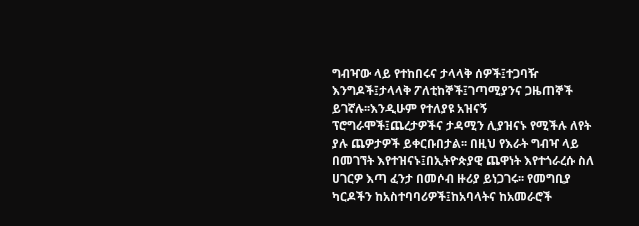ግብዣው ላይ የተከበሩና ታላላቅ ሰዎች፤ተጋባዥ እንግዶች፤ታላላቅ ፖለቲከኞች፤ገጣሚያንና ጋዜጠኞች ይገኛሉ፡፡እንዲሁም የተለያዩ አዝናኝ ፕሮግራሞች፤ጨረታዎችና ታዳሚን ሊያዝናኑ የሚችሉ ለየት ያሉ ጨዎታዎች ይቀርቡበታል፡፡ በዚህ የእራት ግብዣ ላይ በመገኘት እየተዝናኑ፤በኢትዮጵያዊ ጨዋነት እየተጎራረሱ ስለ ሀገርዎ እጣ ፈንታ በመሶብ ዙሪያ ይነጋገሩ፡፡ የመግቢያ ካርዶችን ከአስተባባሪዎች፤ከአባላትና ከአመራሮች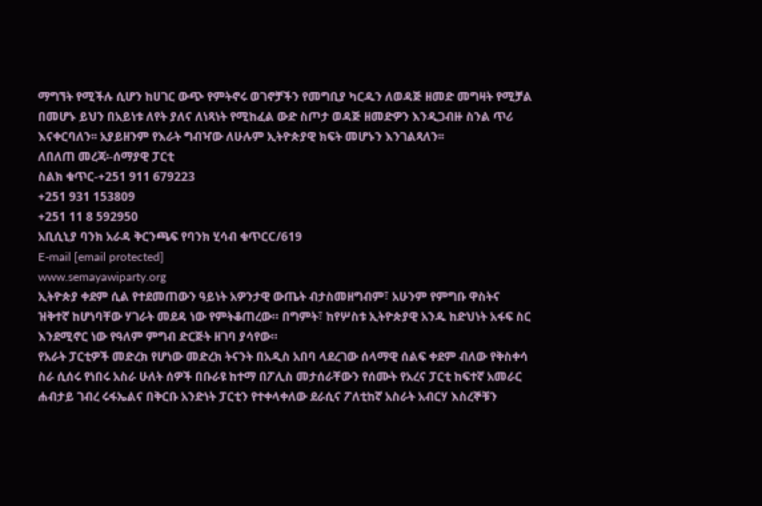ማግኘት የሚችሉ ሲሆን ከሀገር ውጭ የምትኖሩ ወገኖቻችን የመግቢያ ካርዱን ለወዳጅ ዘመድ መግዛት የሚቻል በመሆኑ ይህን በአይነቱ ለየት ያለና ለነጻነት የሚከፈል ውድ ስጦታ ወዳጅ ዘመድዎን እንዲጋብዙ ስንል ጥሪ እናቀርባለን፡፡ አያይዘንም የእራት ግብዣው ለሁሉም ኢትዮጵያዊ ክፍት መሆኑን እንገልጻለን፡፡
ለበለጠ መረጃ፡-ሰማያዊ ፓርቲ
ስልክ ቁጥር-+251 911 679223
+251 931 153809
+251 11 8 592950
አቢሲኒያ ባንክ አራዳ ቅርንጫፍ የባንክ ሂሳብ ቁጥርC/619
E-mail [email protected]
www.semayawiparty.org
ኢትዮጵያ ቀደም ሲል የተደመጠውን ዓይነት አዎንታዊ ውጤት ብታስመዘግብም፣ አሁንም የምግቡ ዋስትና ዝቅተኛ ከሆነባቸው ሃገራት መደዳ ነው የምትቆጠረው። በግምት፣ ከየሦስቱ ኢትዮጵያዊ አንዱ ከድህነት አፋፍ ስር እንደሚኖር ነው የዓለም ምግብ ድርጅት ዘገባ ያሳየው።
የአራት ፓርቲዎች መድረክ የሆነው መድረክ ትናንት በአዲስ አበባ ላደረገው ሰላማዊ ሰልፍ ቀደም ብለው የቅስቀሳ ስራ ሲሰሩ የነበሩ አስራ ሁለት ሰዎች በቡራዩ ከተማ በፖሊስ መታሰራቸውን የሰሙት የአረና ፓርቲ ከፍተኛ አመራር ሐብታይ ገብረ ሩፋኤልና በቅርቡ አንድነት ፓርቲን የተቀላቀለው ደራሲና ፖለቲከኛ አስራት አብርሃ እስረኞቹን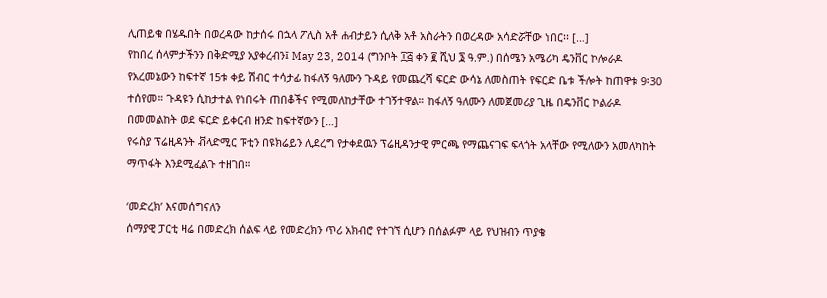ሊጠይቁ በሄዱበት በወረዳው ከታሰሩ በኋላ ፖሊስ አቶ ሐብታይን ሲለቅ አቶ አስራትን በወረዳው አሳድሯቸው ነበር፡፡ […]
የከበረ ሰላምታችንን በቅድሚያ አያቀረብን፤ May 23, 2014 (ግንቦት ፲፭ ቀን ፪ ሺህ ፮ ዓ.ም.) በሰሜን አሜሪካ ዴንቨር ኮሎራዶ የአረመኔውን ከፍተኛ 15ቱ ቀይ ሽብር ተሳታፊ ከፋለኝ ዓለሙን ጉዳይ የመጨረሻ ፍርድ ውሳኔ ለመስጠት የፍርድ ቤቱ ችሎት ከጠዋቱ 9፡30 ተሰየመ። ጉዳዩን ሲከታተል የነበሩት ጠበቆችና የሚመለከታቸው ተገኝተዋል። ከፋለኝ ዓለሙን ለመጀመሪያ ጊዜ በዴንቨር ኮልራዶ በመመልከት ወደ ፍርድ ይቀርብ ዘንድ ከፍተኛውን […]
የሩስያ ፕሬዚዳንት ቭላድሚር ፑቲን በዩክሬይን ሊደረግ የታቀደዉን ፕሬዚዳንታዊ ምርጫ የማጨናገፍ ፍላጎት አላቸው የሚለውን አመለካከት ማጥፋት እንደሚፈልጉ ተዘገበ።

‘መድረክ’ እናመሰግናለን
ሰማያዊ ፓርቲ ዛሬ በመድረክ ሰልፍ ላይ የመድረክን ጥሪ አክብሮ የተገኘ ሲሆን በሰልፉም ላይ የህዝብን ጥያቄ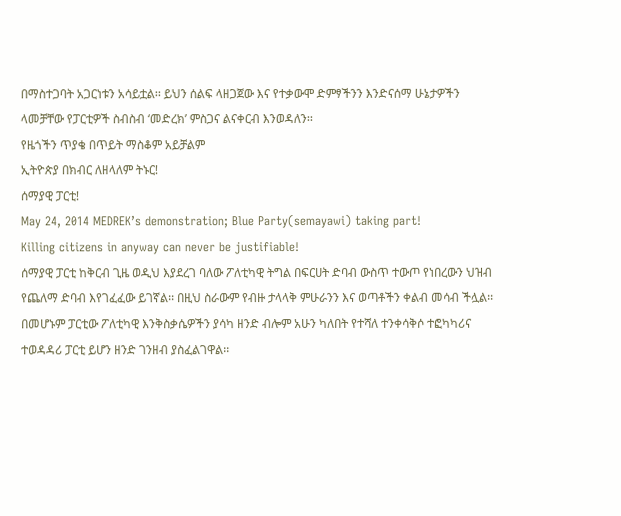በማስተጋባት አጋርነቱን አሳይቷል፡፡ ይህን ሰልፍ ላዘጋጀው እና የተቃውሞ ድምፃችንን እንድናሰማ ሁኔታዎችን ላመቻቸው የፓርቲዎች ስብስብ ‘መድረክ’ ምስጋና ልናቀርብ እንወዳለን፡፡
የዜጎችን ጥያቄ በጥይት ማስቆም አይቻልም
ኢትዮጵያ በክብር ለዘላለም ትኑር!
ሰማያዊ ፓርቲ!
May 24, 2014 MEDREK’s demonstration; Blue Party(semayawi) taking part!
Killing citizens in anyway can never be justifiable!
ሰማያዊ ፓርቲ ከቅርብ ጊዜ ወዲህ እያደረገ ባለው ፖለቲካዊ ትግል በፍርሀት ድባብ ውስጥ ተውጦ የነበረውን ህዝብ የጨለማ ድባብ እየገፈፈው ይገኛል፡፡ በዚህ ስራውም የብዙ ታላላቅ ምሁራንን እና ወጣቶችን ቀልብ መሳብ ችሏል፡፡ በመሆኑም ፓርቲው ፖለቲካዊ እንቅስቃሴዎችን ያሳካ ዘንድ ብሎም አሁን ካለበት የተሻለ ተንቀሳቅሶ ተፎካካሪና ተወዳዳሪ ፓርቲ ይሆን ዘንድ ገንዘብ ያስፈልገዋል፡፡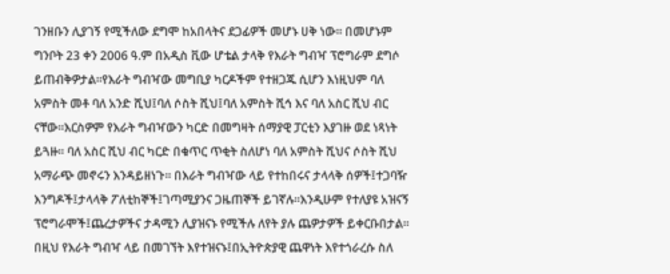ገንዘቡን ሊያገኝ የሚችለው ደግሞ ከአበላትና ደጋፊዎች መሆኑ ሀቅ ነው፡፡ በመሆኑም ግንቦት 23 ቀን 2006 ዓ.ም በአዲስ ቪው ሆቴል ታላቅ የእራት ግብዣ ፕሮግራም ደግሶ ይጠብቅዎታል፡፡የእራት ግብዣው መግቢያ ካርዶችም የተዘጋጁ ሲሆን እነዚህም ባለ አምስት መቶ ባለ አንድ ሺህ፤ባለ ሶስት ሺህ፤ባለ አምስት ሺኅ እና ባለ አስር ሺህ ብር ናቸው፡፡እርስዎም የእራት ግብዣውን ካርድ በመግዛት ሰማያዊ ፓርቲን እያገዙ ወደ ነጻነት ይጓዙ፡፡ ባለ አስር ሺህ ብር ካርድ በቁጥር ጥቂት ስለሆነ ባለ አምስት ሺህና ሶስት ሺህ አማራጭ መኖሩን እንዳይዘነጉ፡፡ በእራት ግብዣው ላይ የተከበሩና ታላላቅ ሰዎች፤ተጋባዥ እንግዶች፤ታላላቅ ፖለቲከኞች፤ገጣሚያንና ጋዜጠኞች ይገኛሉ፡፡እንዲሁም የተለያዩ አዝናኝ ፕሮግራሞች፤ጨረታዎችና ታዳሚን ሊያዝናኑ የሚችሉ ለየት ያሉ ጨዎታዎች ይቀርቡበታል፡፡ በዚህ የእራት ግብዣ ላይ በመገኘት እየተዝናኑ፤በኢትዮጵያዊ ጨዋነት እየተጎራረሱ ስለ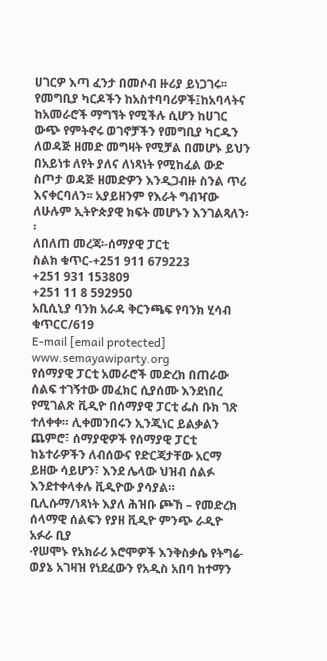ሀገርዎ እጣ ፈንታ በመሶብ ዙሪያ ይነጋገሩ፡፡ የመግቢያ ካርዶችን ከአስተባባሪዎች፤ከአባላትና ከአመራሮች ማግኘት የሚችሉ ሲሆን ከሀገር ውጭ የምትኖሩ ወገኖቻችን የመግቢያ ካርዱን ለወዳጅ ዘመድ መግዛት የሚቻል በመሆኑ ይህን በአይነቱ ለየት ያለና ለነጻነት የሚከፈል ውድ ስጦታ ወዳጅ ዘመድዎን እንዲጋብዙ ስንል ጥሪ እናቀርባለን፡፡ አያይዘንም የእራት ግብዣው ለሁሉም ኢትዮጵያዊ ክፍት መሆኑን እንገልጻለን፡፡
ለበለጠ መረጃ፡-ሰማያዊ ፓርቲ
ስልክ ቁጥር-+251 911 679223
+251 931 153809
+251 11 8 592950
አቢሲኒያ ባንክ አራዳ ቅርንጫፍ የባንክ ሂሳብ ቁጥርC/619
E-mail [email protected]
www.semayawiparty.org
የሰማያዊ ፓርቲ አመራሮች መድረክ በጠራው ሰልፍ ተገኝተው መፈክር ሲያሰሙ እንደነበረ የሚገልጽ ቪዲዮ በሰማያዊ ፓርቲ ፌስ ቡክ ገጽ ተለቀቀ። ሊቀመንበሩን ኢንጂነር ይልቃልን ጨምሮ፣ ሰማያዊዎች የሰማያዊ ፓርቲ ከኔተራዎችን ለብሰውና የድርጃታቸው አርማ ይዘው ሳይሆን፣ እንደ ሌላው ህዝብ ሰልፉ እንደተቀላቀሉ ቪዲዮው ያሳያል።
ቢሊሱማ/ነጻነት እያለ ሕዝቡ ጮኸ – የመድረክ ሰላማዊ ሰልፍን የያዘ ቪዲዮ ምንጭ ራዲዮ አፉራ ቢያ
·የሠሞኑ የአክራሪ ኦሮሞዎች እንቅስቃሴ የትግሬ-ወያኔ አገዛዝ የነደፈውን የአዲስ አበባ ከተማን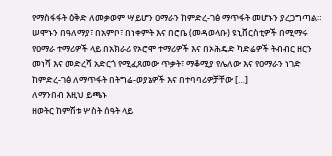የማስፋፋት ዕቅድ ለመቃወም ሣይሆን ዐማራን ከምድረ-ገፅ ማጥፋት መሆኑን ያረጋግጣል። ሠሞኑን በዓለማያ፣ በአምቦ፣ በነቀምት እና በሮቤ (መዳወላቡ) ዩኒቨርስቲዎች በሚማሩ የዐማራ ተማሪዎች ላይ በአክራሪ የኦሮሞ ተማሪዎች እና በኦሕዴድ ካድሬዎች ትብብር ዘርን መነሻ እና መድረሻ አድርጎ የሚፈጸመው ጥቃት፣ ማቆሚያ የሌለው እና የዐማራን ነገድ ከምድረ-ገፅ ለማጥፋት በትግሬ-ወያኔዎች እና በተባባሪዎቻቸው […]
ለማንበብ እዚህ ይጫኑ
ዘወትር ከምሽቱ ሦስት ሰዓት ላይ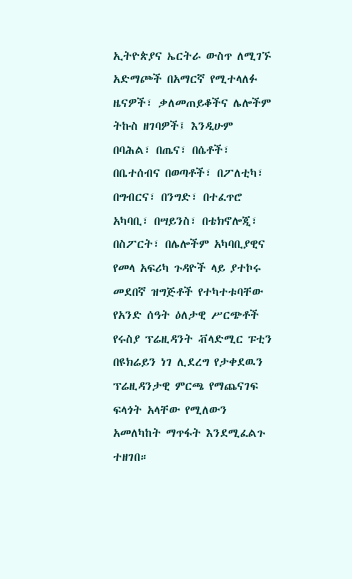ኢትዮጵያና ኤርትራ ውስጥ ለሚገኙ አድማጮች በአማርኛ የሚተላለፉ ዜናዎች፣ ቃለመጠይቆችና ሌሎችም ትኩስ ዘገባዎች፤ እንዲሁም በባሕል፣ በጤና፣ በሴቶች፣ በቤተሰብና በወጣቶች፣ በፖለቲካ፣ በግብርና፣ በንግድ፣ በተፈጥሮ አካባቢ፣ በሣይንስ፣ በቴክኖሎጂ፣ በስፖርት፣ በሌሎችም አካባቢያዊና የመላ አፍሪካ ጉዳዮች ላይ ያተኮሩ መደበኛ ዝግጅቶች የተካተቱባቸው የአንድ ሰዓት ዕለታዊ ሥርጭቶች
የሩስያ ፕሬዚዳንት ቭላድሚር ፑቲን በዩክሬይን ነገ ሊደረግ የታቀደዉን ፕሬዚዳንታዊ ምርጫ የማጨናገፍ ፍላጎት አላቸው የሚለውን አመለካከት ማጥፋት እንደሚፈልጉ ተዘገበ።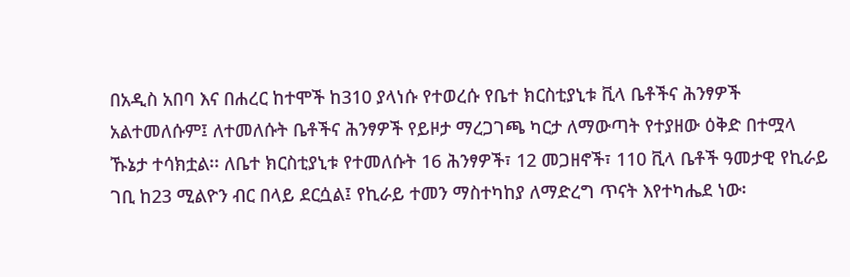በአዲስ አበባ እና በሐረር ከተሞች ከ310 ያላነሱ የተወረሱ የቤተ ክርስቲያኒቱ ቪላ ቤቶችና ሕንፃዎች አልተመለሱም፤ ለተመለሱት ቤቶችና ሕንፃዎች የይዞታ ማረጋገጫ ካርታ ለማውጣት የተያዘው ዕቅድ በተሟላ ኹኔታ ተሳክቷል፡፡ ለቤተ ክርስቲያኒቱ የተመለሱት 16 ሕንፃዎች፣ 12 መጋዘኖች፣ 110 ቪላ ቤቶች ዓመታዊ የኪራይ ገቢ ከ23 ሚልዮን ብር በላይ ደርሷል፤ የኪራይ ተመን ማስተካከያ ለማድረግ ጥናት እየተካሔደ ነው፡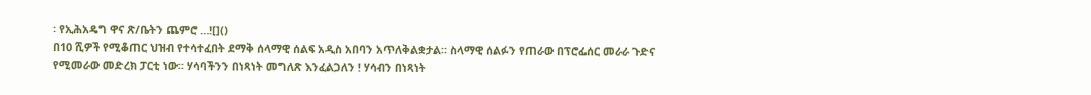፡ የኢሕአዴግ ዋና ጽ/ቤትን ጨምሮ …![]()
በ10 ሺዎች የሚቆጠር ህዝብ የተሳተፈበት ደማቅ ሰላማዊ ሰልፍ አዲስ አበባን አጥለቅልቋታል። ስላማዊ ሰልፉን የጠራው በፕሮፌሰር መራራ ጉድና የሚመራው መድረክ ፓርቲ ነው። ሃሳባችንን በነጻነት መግለጽ እንፈልጋለን ! ሃሳብን በነጻነት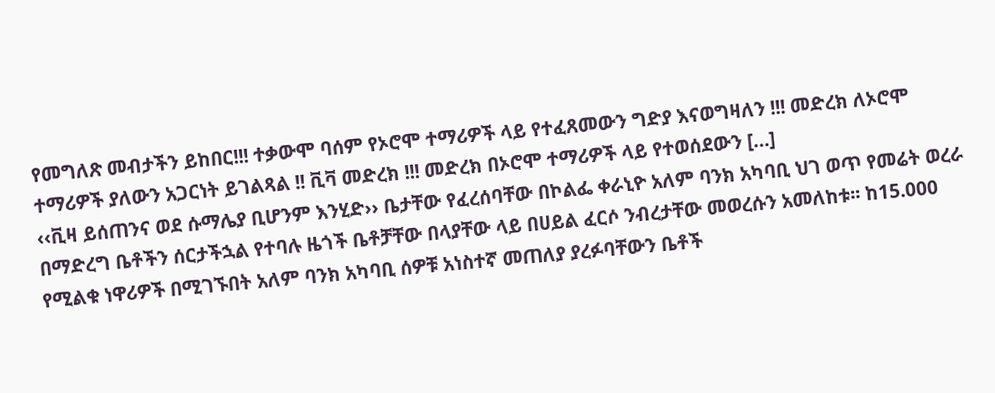የመግለጽ መብታችን ይከበር!!! ተቃውሞ ባሰም የኦሮሞ ተማሪዎች ላይ የተፈጸመውን ግድያ እናወግዛለን !!! መድረክ ለኦሮሞ ተማሪዎች ያለውን አጋርነት ይገልጻል !! ቪቫ መድረክ !!! መድረክ በኦሮሞ ተማሪዎች ላይ የተወሰደውን […]
‹‹ቪዛ ይሰጠንና ወደ ሱማሌያ ቢሆንም እንሂድ›› ቤታቸው የፈረሰባቸው በኮልፌ ቀራኒዮ አለም ባንክ አካባቢ ህገ ወጥ የመሬት ወረራ በማድረግ ቤቶችን ሰርታችኋል የተባሉ ዜጎች ቤቶቻቸው በላያቸው ላይ በሀይል ፈርሶ ንብረታቸው መወረሱን አመለከቱ፡፡ ከ15.000 የሚልቁ ነዋሪዎች በሚገኙበት አለም ባንክ አካባቢ ሰዎቹ አነስተኛ መጠለያ ያረፉባቸውን ቤቶች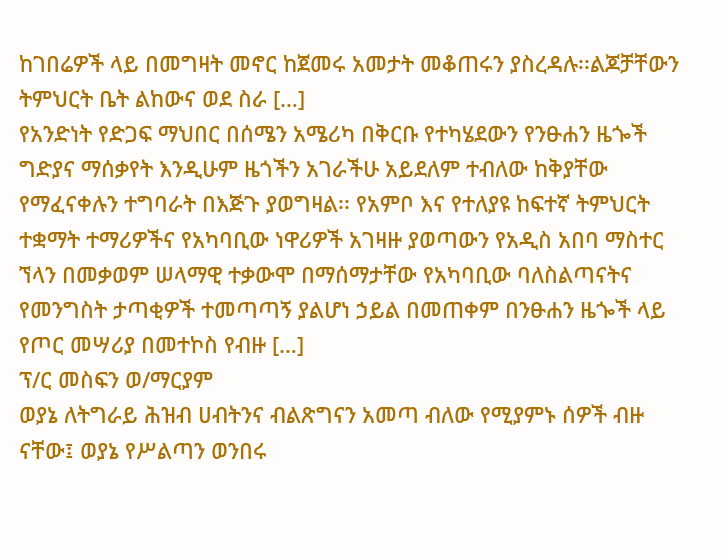ከገበሬዎች ላይ በመግዛት መኖር ከጀመሩ አመታት መቆጠሩን ያስረዳሉ፡፡ልጆቻቸውን ትምህርት ቤት ልከውና ወደ ስራ […]
የአንድነት የድጋፍ ማህበር በሰሜን አሜሪካ በቅርቡ የተካሄደውን የንፁሐን ዜጐች ግድያና ማሰቃየት እንዲሁም ዜጎችን አገራችሁ አይደለም ተብለው ከቅያቸው የማፈናቀሉን ተግባራት በእጅጉ ያወግዛል፡፡ የአምቦ እና የተለያዩ ከፍተኛ ትምህርት ተቋማት ተማሪዎችና የአካባቢው ነዋሪዎች አገዛዙ ያወጣውን የአዲስ አበባ ማስተር ኘላን በመቃወም ሠላማዊ ተቃውሞ በማሰማታቸው የአካባቢው ባለስልጣናትና የመንግስት ታጣቂዎች ተመጣጣኝ ያልሆነ ኃይል በመጠቀም በንፁሐን ዜጐች ላይ የጦር መሣሪያ በመተኮስ የብዙ […]
ፕ/ር መስፍን ወ/ማርያም
ወያኔ ለትግራይ ሕዝብ ሀብትንና ብልጽግናን አመጣ ብለው የሚያምኑ ሰዎች ብዙ ናቸው፤ ወያኔ የሥልጣን ወንበሩ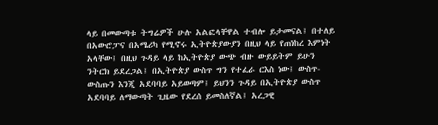ላይ በመውጣቱ ትግሬዎች ሁሉ አልፎላቸዋል ተብሎ ይታመናል፤ በተለይ በአውሮፓና በአሜሪካ የሚኖሩ ኢትዮጵያውያን በዚህ ላይ የጠነከረ እምነት አላቸው፤ በዚህ ጉዳይ ላይ ከኢትዮጵያ ውጭ ብዙ ውይይትም ይሁን ንትርክ ይደረጋል፤ በኢትዮጵያ ውስጥ ግን የተፈራ ርእስ ነው፤ ውስጥ-ውስጡን እንጂ አደባባይ አይወጣም፤ ይህንን ጉዳይ በኢትዮጵያ ውስጥ አደባባይ ለማውጣት ጊዜው የደረሰ ይመስለኛል፤ አረጋዊ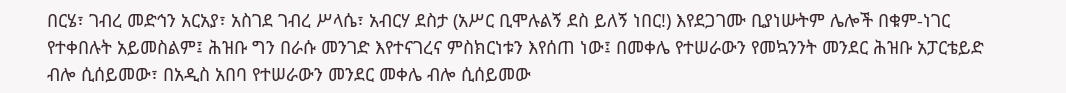በርሄ፣ ገብረ መድኅን አርአያ፣ አስገደ ገብረ ሥላሴ፣ አብርሃ ደስታ (አሥር ቢሞሉልኝ ደስ ይለኝ ነበር!) እየደጋገሙ ቢያነሡትም ሌሎች በቁም-ነገር የተቀበሉት አይመስልም፤ ሕዝቡ ግን በራሱ መንገድ እየተናገረና ምስክርነቱን እየሰጠ ነው፤ በመቀሌ የተሠራውን የመኳንንት መንደር ሕዝቡ አፓርቴይድ ብሎ ሲሰይመው፣ በአዲስ አበባ የተሠራውን መንደር መቀሌ ብሎ ሲሰይመው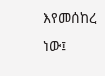እየመሰከረ ነው፤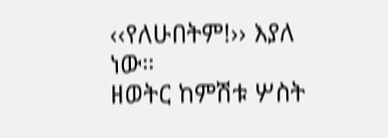‹‹የለሁበትም!›› እያለ ነው።
ዘወትር ከምሽቱ ሦስት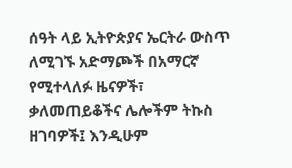ሰዓት ላይ ኢትዮጵያና ኤርትራ ውስጥ ለሚገኙ አድማጮች በአማርኛ የሚተላለፉ ዜናዎች፣ ቃለመጠይቆችና ሌሎችም ትኩስ ዘገባዎች፤ እንዲሁም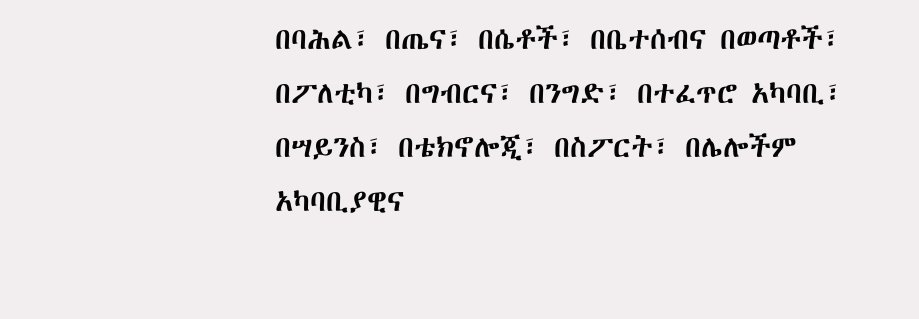በባሕል፣ በጤና፣ በሴቶች፣ በቤተሰብና በወጣቶች፣ በፖለቲካ፣ በግብርና፣ በንግድ፣ በተፈጥሮ አካባቢ፣ በሣይንስ፣ በቴክኖሎጂ፣ በስፖርት፣ በሌሎችም አካባቢያዊና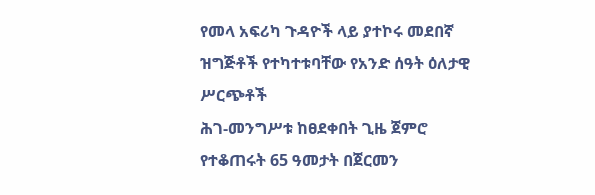የመላ አፍሪካ ጉዳዮች ላይ ያተኮሩ መደበኛ ዝግጅቶች የተካተቱባቸው የአንድ ሰዓት ዕለታዊ ሥርጭቶች
ሕገ-መንግሥቱ ከፀደቀበት ጊዜ ጀምሮ የተቆጠሩት 65 ዓመታት በጀርመን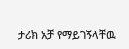ታሪክ አቻ የማይገኝላቸዉ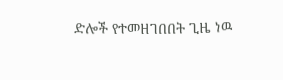ድሎች የተመዘገበበት ጊዜ ነዉ